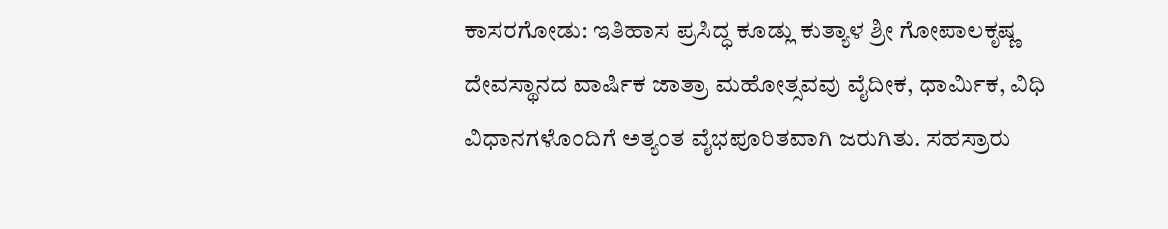ಕಾಸರಗೋಡು: ಇತಿಹಾಸ ಪ್ರಸಿದ್ಧ ಕೂಡ್ಲು ಕುತ್ಯಾಳ ಶ್ರೀ ಗೋಪಾಲಕೃಷ್ಣ ದೇವಸ್ಥಾನದ ವಾರ್ಷಿಕ ಜಾತ್ರಾ ಮಹೋತ್ಸವವು ವೈದೀಕ, ಧಾರ್ಮಿಕ, ವಿಧಿ ವಿಧಾನಗಳೊಂದಿಗೆ ಅತ್ಯಂತ ವೈಭಪೂರಿತವಾಗಿ ಜರುಗಿತು. ಸಹಸ್ರಾರು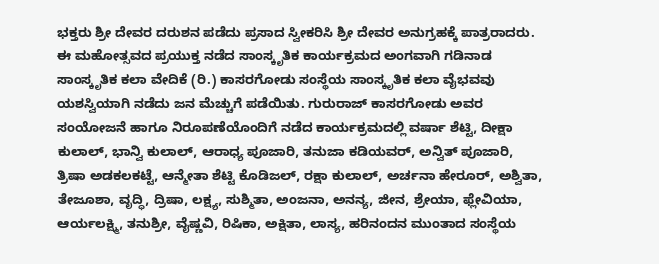ಭಕ್ತರು ಶ್ರೀ ದೇವರ ದರುಶನ ಪಡೆದು ಪ್ರಸಾದ ಸ್ವೀಕರಿಸಿ ಶ್ರೀ ದೇವರ ಅನುಗ್ರಹಕ್ಕೆ ಪಾತ್ರರಾದರು.
ಈ ಮಹೋತ್ಸವದ ಪ್ರಯುಕ್ತ ನಡೆದ ಸಾಂಸ್ಕೃತಿಕ ಕಾರ್ಯಕ್ರಮದ ಅಂಗವಾಗಿ ಗಡಿನಾಡ ಸಾಂಸ್ಕೃತಿಕ ಕಲಾ ವೇದಿಕೆ (ರಿ.) ಕಾಸರಗೋಡು ಸಂಸ್ಥೆಯ ಸಾಂಸ್ಕೃತಿಕ ಕಲಾ ವೈಭವವು ಯಶಸ್ವಿಯಾಗಿ ನಡೆದು ಜನ ಮೆಚ್ಚುಗೆ ಪಡೆಯಿತು. ಗುರುರಾಜ್ ಕಾಸರಗೋಡು ಅವರ ಸಂಯೋಜನೆ ಹಾಗೂ ನಿರೂಪಣೆಯೊಂದಿಗೆ ನಡೆದ ಕಾರ್ಯಕ್ರಮದಲ್ಲಿ ವರ್ಷಾ ಶೆಟ್ಟಿ, ದೀಕ್ಷಾ ಕುಲಾಲ್, ಭಾನ್ವಿ ಕುಲಾಲ್, ಆರಾಧ್ಯ ಪೂಜಾರಿ, ತನುಜಾ ಕಡಿಯವರ್, ಅನ್ವಿತ್ ಪೂಜಾರಿ, ತ್ರಿಷಾ ಅಡಕಲಕಟ್ಟೆ, ಆನ್ಮೇತಾ ಶೆಟ್ಟಿ ಕೊಡಿಜಲ್, ರಕ್ಷಾ ಕುಲಾಲ್, ಅರ್ಚನಾ ಹೇರೂರ್, ಅಶ್ವಿತಾ, ತೇಜೂಶಾ, ವೃದ್ಧಿ, ದ್ರಿಷಾ, ಲಕ್ಷ್ಯ, ಸುಶ್ಮಿತಾ, ಅಂಜನಾ, ಅನನ್ಯ, ಜೀನ, ಶ್ರೇಯಾ, ಫ್ಲೇವಿಯಾ, ಆರ್ಯಲಕ್ಷ್ಮಿ, ತನುಶ್ರೀ, ವೈಷ್ಣವಿ, ರಿಷಿಕಾ, ಅಕ್ಷಿತಾ, ಲಾಸ್ಯ, ಹರಿನಂದನ ಮುಂತಾದ ಸಂಸ್ಥೆಯ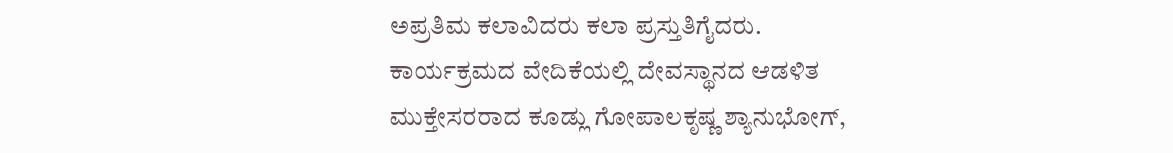ಅಪ್ರತಿಮ ಕಲಾವಿದರು ಕಲಾ ಪ್ರಸ್ತುತಿಗೈದರು.
ಕಾರ್ಯಕ್ರಮದ ವೇದಿಕೆಯಲ್ಲಿ ದೇವಸ್ಥಾನದ ಆಡಳಿತ ಮುಕ್ತೇಸರರಾದ ಕೂಡ್ಲು ಗೋಪಾಲಕೃಷ್ಣ ಶ್ಯಾನುಭೋಗ್,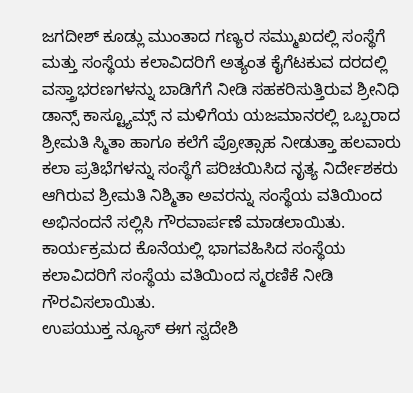ಜಗದೀಶ್ ಕೂಡ್ಲು ಮುಂತಾದ ಗಣ್ಯರ ಸಮ್ಮುಖದಲ್ಲಿ ಸಂಸ್ಥೆಗೆ ಮತ್ತು ಸಂಸ್ಥೆಯ ಕಲಾವಿದರಿಗೆ ಅತ್ಯಂತ ಕೈಗೆಟಕುವ ದರದಲ್ಲಿ ವಸ್ತ್ರಾಭರಣಗಳನ್ನು ಬಾಡಿಗೆಗೆ ನೀಡಿ ಸಹಕರಿಸುತ್ತಿರುವ ಶ್ರೀನಿಧಿ ಡಾನ್ಸ್ ಕಾಸ್ಟ್ಯೂಮ್ಸ್ ನ ಮಳಿಗೆಯ ಯಜಮಾನರಲ್ಲಿ ಒಬ್ಬರಾದ ಶ್ರೀಮತಿ ಸ್ಮಿತಾ ಹಾಗೂ ಕಲೆಗೆ ಪ್ರೋತ್ಸಾಹ ನೀಡುತ್ತಾ ಹಲವಾರು ಕಲಾ ಪ್ರತಿಭೆಗಳನ್ನು ಸಂಸ್ಥೆಗೆ ಪರಿಚಯಿಸಿದ ನೃತ್ಯ ನಿರ್ದೇಶಕರು ಆಗಿರುವ ಶ್ರೀಮತಿ ನಿಶ್ಮಿತಾ ಅವರನ್ನು ಸಂಸ್ಥೆಯ ವತಿಯಿಂದ ಅಭಿನಂದನೆ ಸಲ್ಲಿಸಿ ಗೌರವಾರ್ಪಣೆ ಮಾಡಲಾಯಿತು. ಕಾರ್ಯಕ್ರಮದ ಕೊನೆಯಲ್ಲಿ ಭಾಗವಹಿಸಿದ ಸಂಸ್ಥೆಯ ಕಲಾವಿದರಿಗೆ ಸಂಸ್ಥೆಯ ವತಿಯಿಂದ ಸ್ಮರಣಿಕೆ ನೀಡಿ ಗೌರವಿಸಲಾಯಿತು.
ಉಪಯುಕ್ತ ನ್ಯೂಸ್ ಈಗ ಸ್ವದೇಶಿ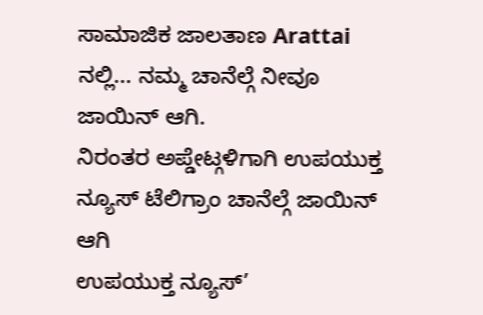ಸಾಮಾಜಿಕ ಜಾಲತಾಣ Arattai ನಲ್ಲಿ... ನಮ್ಮ ಚಾನೆಲ್ಗೆ ನೀವೂ ಜಾಯಿನ್ ಆಗಿ.
ನಿರಂತರ ಅಪ್ಡೇಟ್ಗಳಿಗಾಗಿ ಉಪಯುಕ್ತ ನ್ಯೂಸ್ ಟೆಲಿಗ್ರಾಂ ಚಾನೆಲ್ಗೆ ಜಾಯಿನ್ ಆಗಿ
ಉಪಯುಕ್ತ ನ್ಯೂಸ್’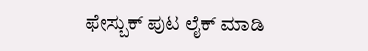ಫೇಸ್ಬುಕ್ ಪುಟ ಲೈಕ್ ಮಾಡಿ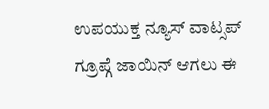ಉಪಯುಕ್ತ ನ್ಯೂಸ್ ವಾಟ್ಸಪ್ ಗ್ರೂಪ್ಗೆ ಜಾಯಿನ್ ಆಗಲು ಈ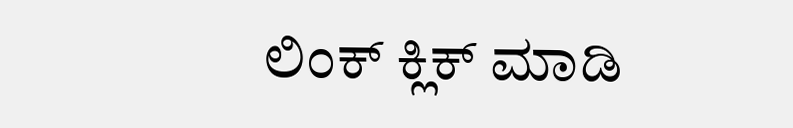ಲಿಂಕ್ ಕ್ಲಿಕ್ ಮಾಡಿ